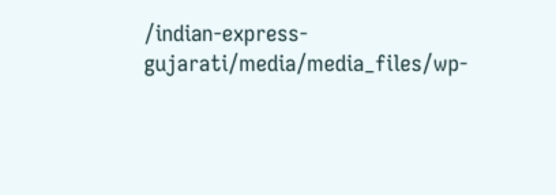/indian-express-gujarati/media/media_files/wp-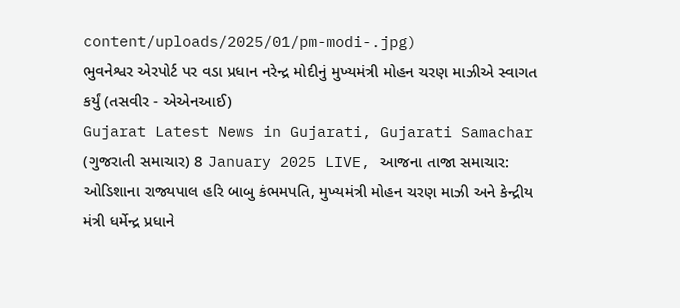content/uploads/2025/01/pm-modi-.jpg)
ભુવનેશ્વર એરપોર્ટ પર વડા પ્રધાન નરેન્દ્ર મોદીનું મુખ્યમંત્રી મોહન ચરણ માઝીએ સ્વાગત કર્યું (તસવીર - એએનઆઈ)
Gujarat Latest News in Gujarati, Gujarati Samachar (ગુજરાતી સમાચાર) 8 January 2025 LIVE, આજના તાજા સમાચાર: ઓડિશાના રાજ્યપાલ હરિ બાબુ કંભમપતિ, મુખ્યમંત્રી મોહન ચરણ માઝી અને કેન્દ્રીય મંત્રી ધર્મેન્દ્ર પ્રધાને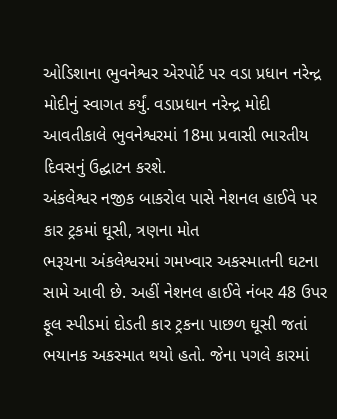ઓડિશાના ભુવનેશ્વર એરપોર્ટ પર વડા પ્રધાન નરેન્દ્ર મોદીનું સ્વાગત કર્યું. વડાપ્રધાન નરેન્દ્ર મોદી આવતીકાલે ભુવનેશ્વરમાં 18મા પ્રવાસી ભારતીય દિવસનું ઉદ્ઘાટન કરશે.
અંકલેશ્વર નજીક બાકરોલ પાસે નેશનલ હાઈવે પર કાર ટ્રકમાં ઘૂસી, ત્રણના મોત
ભરૂચના અંકલેશ્વરમાં ગમખ્વાર અકસ્માતની ઘટના સામે આવી છે. અહીં નેશનલ હાઈવે નંબર 48 ઉપર ફૂલ સ્પીડમાં દોડતી કાર ટ્રકના પાછળ ઘૂસી જતાં ભયાનક અકસ્માત થયો હતો. જેના પગલે કારમાં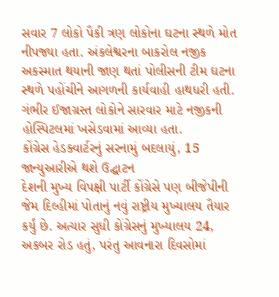સવાર 7 લોકો પૈકી ત્રણ લોકોના ઘટના સ્થળે મોત નીપજ્યા હતા. અંકલેશ્વરના બાકરોલ નજીક અકસ્માત થયાની જાણ થતાં પોલીસની ટીમ ઘટના સ્થળે પહોંચીને આગળની કાર્યવાહી હાથધરી હતી. ગંભીર ઈજાગ્રસ્ત લોકોને સારવાર માટે નજીકની હોસ્પિટલમાં ખસેડવામાં આવ્યા હતા.
કોંગ્રેસ હેડક્વાર્ટરનું સરનામું બદલાયું, 15 જાન્યુઆરીએ થશે ઉદ્ઘાટન
દેશની મુખ્ય વિપક્ષી પાર્ટી કોંગ્રેસે પણ બીજેપીની જેમ દિલ્હીમાં પોતાનું નવું રાષ્ટ્રીય મુખ્યાલય તૈયાર કર્યું છે. અત્યાર સુધી કોંગ્રેસનું મુખ્યાલય 24, અકબર રોડ હતું, પરંતુ આવનારા દિવસોમાં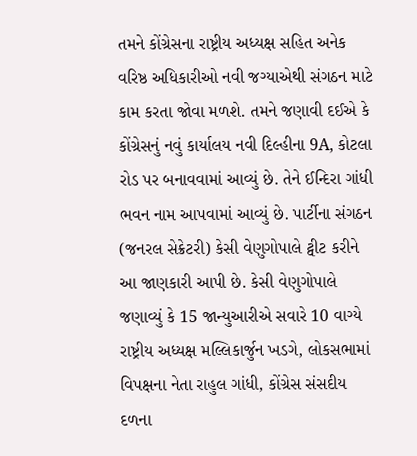તમને કોંગ્રેસના રાષ્ટ્રીય અધ્યક્ષ સહિત અનેક વરિષ્ઠ અધિકારીઓ નવી જગ્યાએથી સંગઠન માટે કામ કરતા જોવા મળશે. તમને જણાવી દઈએ કે કોંગ્રેસનું નવું કાર્યાલય નવી દિલ્હીના 9A, કોટલા રોડ પર બનાવવામાં આવ્યું છે. તેને ઈન્દિરા ગાંધી ભવન નામ આપવામાં આવ્યું છે. પાર્ટીના સંગઠન (જનરલ સેક્રેટરી) કેસી વેણુગોપાલે ટ્વીટ કરીને આ જાણકારી આપી છે. કેસી વેણુગોપાલે જણાવ્યું કે 15 જાન્યુઆરીએ સવારે 10 વાગ્યે રાષ્ટ્રીય અધ્યક્ષ મલ્લિકાર્જુન ખડગે, લોકસભામાં વિપક્ષના નેતા રાહુલ ગાંધી, કોંગ્રેસ સંસદીય દળના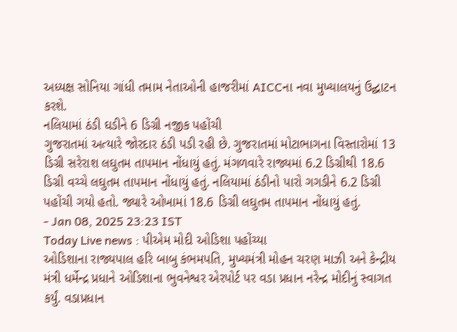અધ્યક્ષ સોનિયા ગાંધી તમામ નેતાઓની હાજરીમાં AICCના નવા મુખ્યાલયનું ઉદ્ઘાટન કરશે.
નલિયામાં ઠંડી ઘડીને 6 ડિગ્રી નજીક પહોંચી
ગુજરાતમાં અત્યારે જોરદાર ઠંડી પડી રહી છે. ગુજરાતમાં મોટાભાગના વિસ્તારોમાં 13 ડિગ્રી સરેરાશ લઘુતમ તાપમાન નોંધાયું હતું. મંગળવારે રાજ્યમાં 6.2 ડિગ્રીથી 18.6 ડિગ્રી વચ્ચે લઘુતમ તાપમાન નોંધાયું હતું. નલિયામાં ઠંડીનો પારો ગગડીને 6.2 ડિગ્રી પહોંચી ગયો હતો. જ્યારે ઓખામાં 18.6 ડિગ્રી લઘુતમ તાપમાન નોંધાયું હતું.
- Jan 08, 2025 23:23 IST
Today Live news : પીએમ મોદી ઓડિશા પહોંચ્યા
ઓડિશાના રાજ્યપાલ હરિ બાબુ કંભમપતિ, મુખ્યમંત્રી મોહન ચરણ માઝી અને કેન્દ્રીય મંત્રી ધર્મેન્દ્ર પ્રધાને ઓડિશાના ભુવનેશ્વર એરપોર્ટ પર વડા પ્રધાન નરેન્દ્ર મોદીનું સ્વાગત કર્યું. વડાપ્રધાન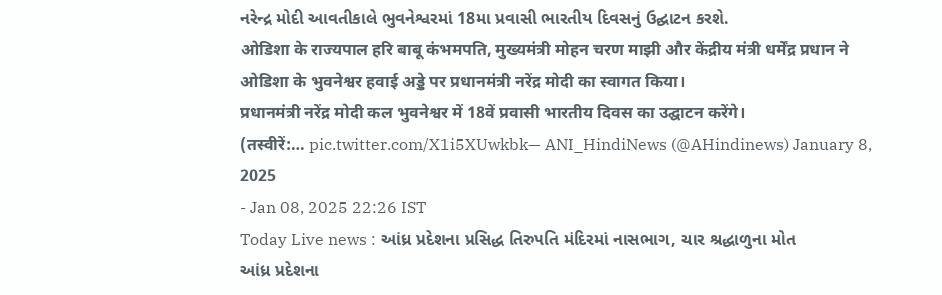નરેન્દ્ર મોદી આવતીકાલે ભુવનેશ્વરમાં 18મા પ્રવાસી ભારતીય દિવસનું ઉદ્ઘાટન કરશે.
ओडिशा के राज्यपाल हरि बाबू कंभमपति, मुख्यमंत्री मोहन चरण माझी और केंद्रीय मंत्री धर्मेंद्र प्रधान ने ओडिशा के भुवनेश्वर हवाई अड्डे पर प्रधानमंत्री नरेंद्र मोदी का स्वागत किया।
प्रधानमंत्री नरेंद्र मोदी कल भुवनेश्वर में 18वें प्रवासी भारतीय दिवस का उद्घाटन करेंगे।
(तस्वीरें:… pic.twitter.com/X1i5XUwkbk— ANI_HindiNews (@AHindinews) January 8, 2025
- Jan 08, 2025 22:26 IST
Today Live news : આંધ્ર પ્રદેશના પ્રસિદ્ધ તિરુપતિ મંદિરમાં નાસભાગ, ચાર શ્રદ્ધાળુના મોત
આંધ્ર પ્રદેશના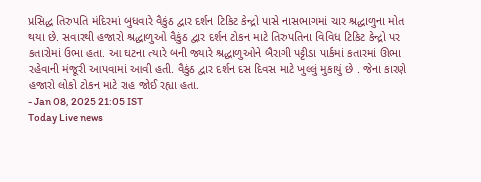પ્રસિદ્ધ તિરુપતિ મંદિરમાં બુધવારે વૈકુંઠ દ્વાર દર્શન ટિકિટ કેન્દ્રો પાસે નાસભાગમાં ચાર શ્રદ્ધાળુના મોત થયા છે. સવારથી હજારો શ્રદ્ધાળુઓ વૈકુંઠ દ્વાર દર્શન ટોકન માટે તિરુપતિના વિવિધ ટિકિટ કેન્દ્રો પર કતારોમાં ઉભા હતા. આ ઘટના ત્યારે બની જ્યારે શ્રદ્ધાળુઓને બૈરાગી પટ્ટીડા પાર્કમાં કતારમાં ઊભા રહેવાની મંજૂરી આપવામાં આવી હતી. વૈકુંઠ દ્વાર દર્શન દસ દિવસ માટે ખુલ્લું મુકાયું છે . જેના કારણે હજારો લોકો ટોકન માટે રાહ જોઈ રહ્યા હતા.
- Jan 08, 2025 21:05 IST
Today Live news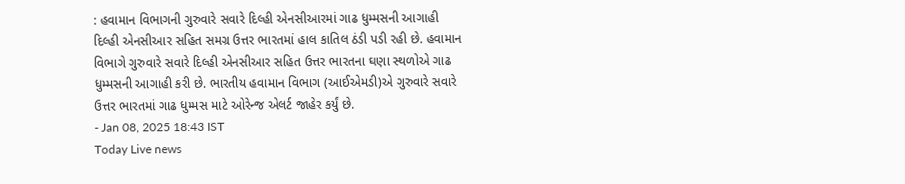: હવામાન વિભાગની ગુરુવારે સવારે દિલ્હી એનસીઆરમાં ગાઢ ધુમ્મસની આગાહી
દિલ્હી એનસીઆર સહિત સમગ્ર ઉત્તર ભારતમાં હાલ કાતિલ ઠંડી પડી રહી છે. હવામાન વિભાગે ગુરુવારે સવારે દિલ્હી એનસીઆર સહિત ઉત્તર ભારતના ઘણા સ્થળોએ ગાઢ ધુમ્મસની આગાહી કરી છે. ભારતીય હવામાન વિભાગ (આઈએમડી)એ ગુરુવારે સવારે ઉત્તર ભારતમાં ગાઢ ધુમ્મસ માટે ઓરેન્જ એલર્ટ જાહેર કર્યું છે.
- Jan 08, 2025 18:43 IST
Today Live news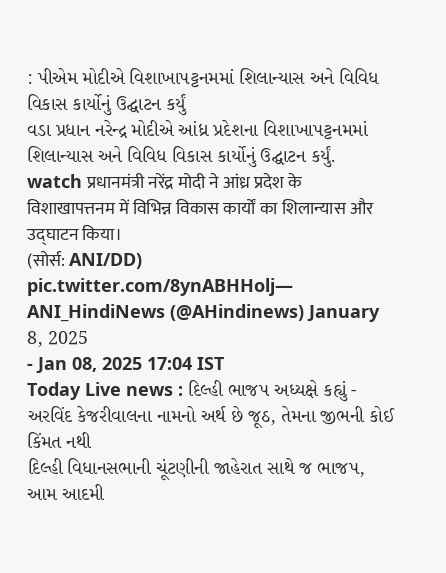: પીએમ મોદીએ વિશાખાપટ્ટનમમાં શિલાન્યાસ અને વિવિધ વિકાસ કાર્યોનું ઉદ્ઘાટન કર્યું
વડા પ્રધાન નરેન્દ્ર મોદીએ આંધ્ર પ્રદેશના વિશાખાપટ્ટનમમાં શિલાન્યાસ અને વિવિધ વિકાસ કાર્યોનું ઉદ્ઘાટન કર્યું.
watch प्रधानमंत्री नरेंद्र मोदी ने आंध्र प्रदेश के विशाखापत्तनम में विभिन्न विकास कार्यों का शिलान्यास और उद्घाटन किया।
(सोर्स: ANI/DD) pic.twitter.com/8ynABHHolj— ANI_HindiNews (@AHindinews) January 8, 2025
- Jan 08, 2025 17:04 IST
Today Live news : દિલ્હી ભાજપ અધ્યક્ષે કહ્યું - અરવિંદ કેજરીવાલના નામનો અર્થ છે જૂઠ, તેમના જીભની કોઈ કિંમત નથી
દિલ્હી વિધાનસભાની ચૂંટણીની જાહેરાત સાથે જ ભાજપ, આમ આદમી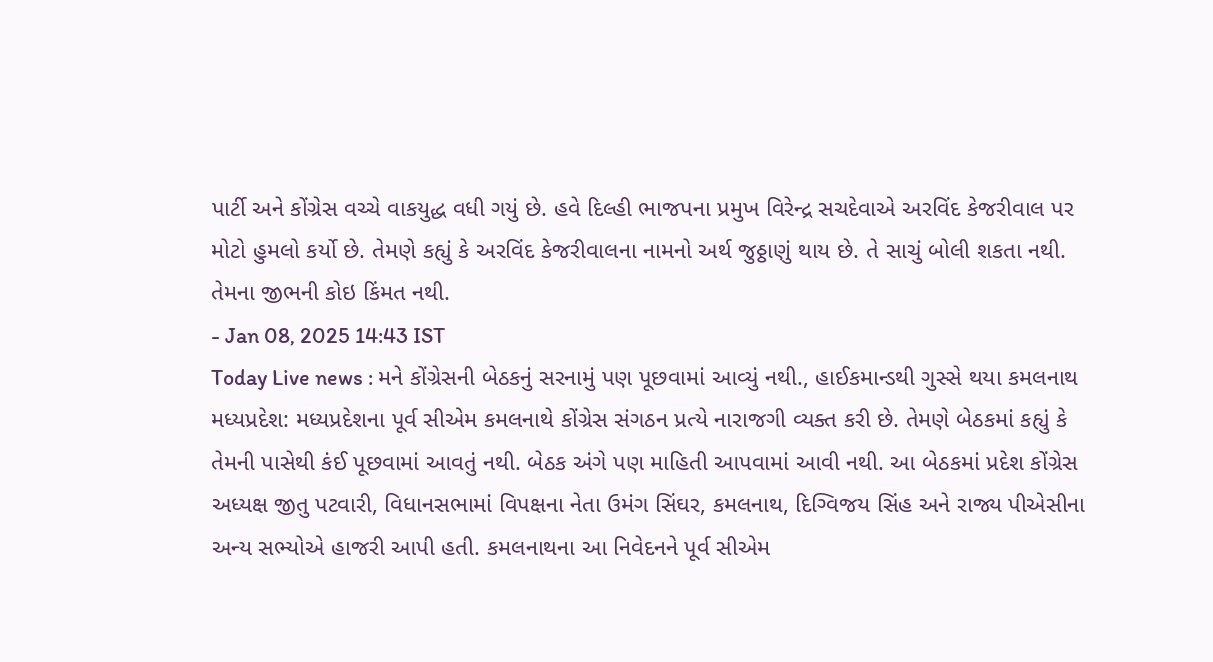પાર્ટી અને કોંગ્રેસ વચ્ચે વાકયુદ્ધ વધી ગયું છે. હવે દિલ્હી ભાજપના પ્રમુખ વિરેન્દ્ર સચદેવાએ અરવિંદ કેજરીવાલ પર મોટો હુમલો કર્યો છે. તેમણે કહ્યું કે અરવિંદ કેજરીવાલના નામનો અર્થ જુઠ્ઠાણું થાય છે. તે સાચું બોલી શકતા નથી. તેમના જીભની કોઇ કિંમત નથી.
- Jan 08, 2025 14:43 IST
Today Live news : મને કોંગ્રેસની બેઠકનું સરનામું પણ પૂછવામાં આવ્યું નથી., હાઈકમાન્ડથી ગુસ્સે થયા કમલનાથ
મધ્યપ્રદેશ: મધ્યપ્રદેશના પૂર્વ સીએમ કમલનાથે કોંગ્રેસ સંગઠન પ્રત્યે નારાજગી વ્યક્ત કરી છે. તેમણે બેઠકમાં કહ્યું કે તેમની પાસેથી કંઈ પૂછવામાં આવતું નથી. બેઠક અંગે પણ માહિતી આપવામાં આવી નથી. આ બેઠકમાં પ્રદેશ કોંગ્રેસ અધ્યક્ષ જીતુ પટવારી, વિધાનસભામાં વિપક્ષના નેતા ઉમંગ સિંઘર, કમલનાથ, દિગ્વિજય સિંહ અને રાજ્ય પીએસીના અન્ય સભ્યોએ હાજરી આપી હતી. કમલનાથના આ નિવેદનને પૂર્વ સીએમ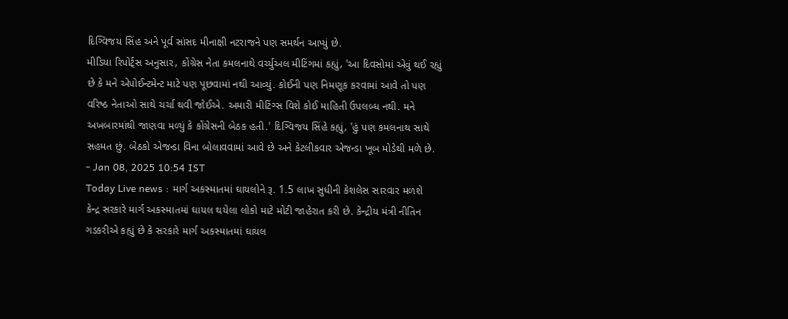દિગ્વિજય સિંહ અને પૂર્વ સાંસદ મીનાક્ષી નટરાજને પણ સમર્થન આપ્યું છે.
મીડિયા રિપોર્ટ્સ અનુસાર, કોંગ્રેસ નેતા કમલનાથે વર્ચ્યુઅલ મીટિંગમાં કહ્યું, 'આ દિવસોમાં એવું થઈ રહ્યું છે કે મને એપોઈન્ટમેન્ટ માટે પણ પૂછવામાં નથી આવ્યું. કોઈની પણ નિમણૂક કરવામાં આવે તો પણ વરિષ્ઠ નેતાઓ સાથે ચર્ચા થવી જોઈએ. અમારી મીટિંગ્સ વિશે કોઈ માહિતી ઉપલબ્ધ નથી. મને અખબારમાંથી જાણવા મળ્યું કે કોંગ્રેસની બેઠક હતી.' દિગ્વિજય સિંહે કહ્યું, 'હું પણ કમલનાથ સાથે સહમત છું. બેઠકો એજન્ડા વિના બોલાવવામાં આવે છે અને કેટલીકવાર એજન્ડા ખૂબ મોડેથી મળે છે.
- Jan 08, 2025 10:54 IST
Today Live news : માર્ગ અકસ્માતમાં ઘાયલોને રૂ. 1.5 લાખ સુધીની કેશલેસ સારવાર મળશે
કેન્દ્ર સરકારે માર્ગ અકસ્માતમાં ઘાયલ થયેલા લોકો માટે મોટી જાહેરાત કરી છે. કેન્દ્રીય મંત્રી નીતિન ગડકરીએ કહ્યું છે કે સરકારે માર્ગ અકસ્માતમાં ઘાયલ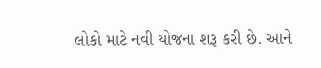લોકો માટે નવી યોજના શરૂ કરી છે. આને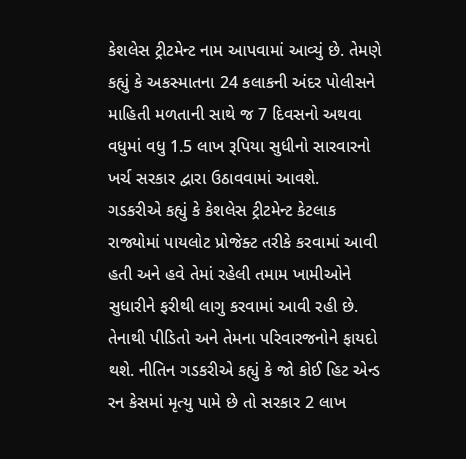કેશલેસ ટ્રીટમેન્ટ નામ આપવામાં આવ્યું છે. તેમણે કહ્યું કે અકસ્માતના 24 કલાકની અંદર પોલીસને માહિતી મળતાની સાથે જ 7 દિવસનો અથવા વધુમાં વધુ 1.5 લાખ રૂપિયા સુધીનો સારવારનો ખર્ચ સરકાર દ્વારા ઉઠાવવામાં આવશે.
ગડકરીએ કહ્યું કે કેશલેસ ટ્રીટમેન્ટ કેટલાક રાજ્યોમાં પાયલોટ પ્રોજેક્ટ તરીકે કરવામાં આવી હતી અને હવે તેમાં રહેલી તમામ ખામીઓને સુધારીને ફરીથી લાગુ કરવામાં આવી રહી છે. તેનાથી પીડિતો અને તેમના પરિવારજનોને ફાયદો થશે. નીતિન ગડકરીએ કહ્યું કે જો કોઈ હિટ એન્ડ રન કેસમાં મૃત્યુ પામે છે તો સરકાર 2 લાખ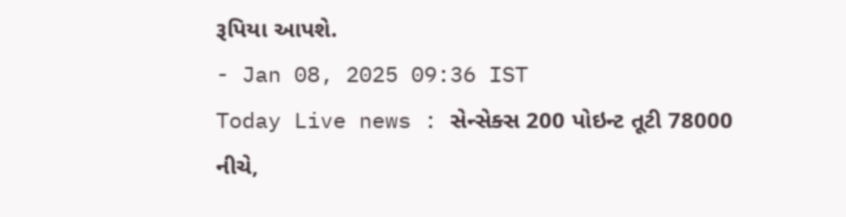રૂપિયા આપશે.
- Jan 08, 2025 09:36 IST
Today Live news : સેન્સેક્સ 200 પોઇન્ટ તૂટી 78000 નીચે,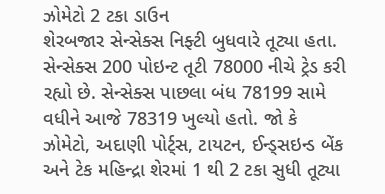ઝોમેટો 2 ટકા ડાઉન
શેરબજાર સેન્સેક્સ નિફ્ટી બુધવારે તૂટ્યા હતા. સેન્સેક્સ 200 પોઇન્ટ તૂટી 78000 નીચે ટ્રેડ કરી રહ્યો છે. સેન્સેક્સ પાછલા બંધ 78199 સામે વધીને આજે 78319 ખુલ્યો હતો. જો કે ઝોમેટો, અદાણી પોર્ટ્સ, ટાયટન, ઈન્ડ્સઇન્ડ બેંક અને ટેક મહિન્દ્રા શેરમાં 1 થી 2 ટકા સુધી તૂટ્યા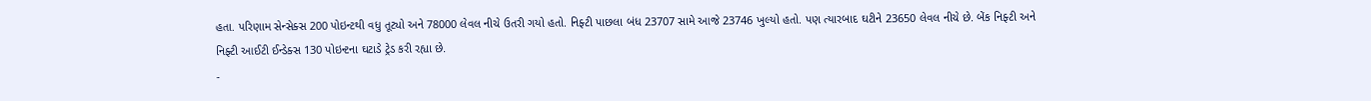હતા. પરિણામ સેન્સેક્સ 200 પોઇન્ટથી વધુ તૂટ્યો અને 78000 લેવલ નીચે ઉતરી ગયો હતો. નિફ્ટી પાછલા બંધ 23707 સામે આજે 23746 ખુલ્યો હતો. પણ ત્યારબાદ ઘટીને 23650 લેવલ નીચે છે. બેંક નિફ્ટી અને નિફ્ટી આઈટી ઈન્ડેક્સ 130 પોઇન્ટના ઘટાડે ટ્રેડ કરી રહ્યા છે.
-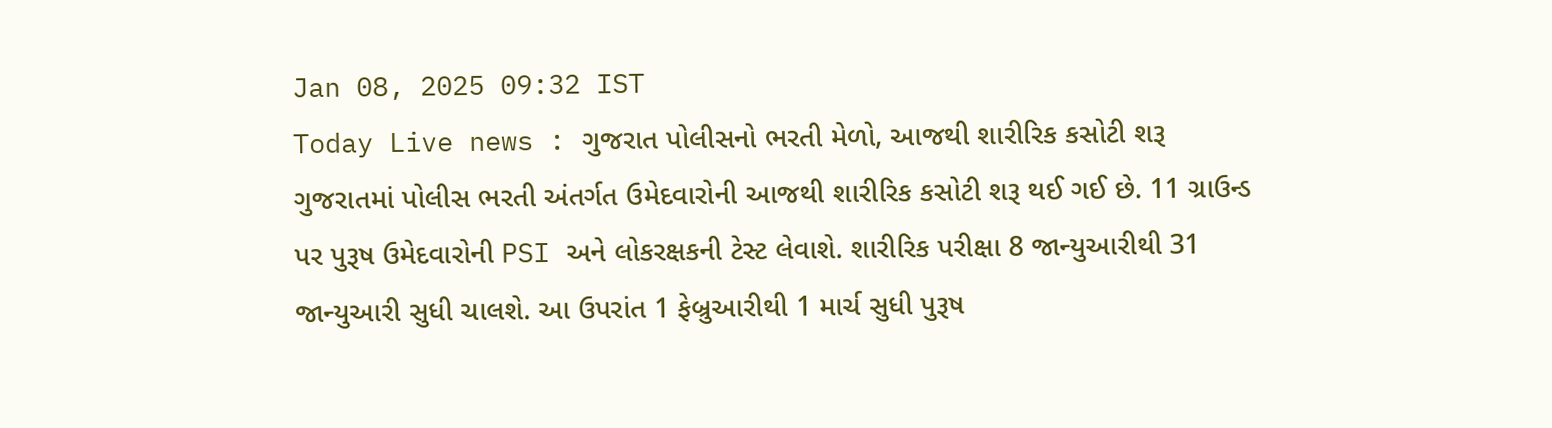Jan 08, 2025 09:32 IST
Today Live news : ગુજરાત પોલીસનો ભરતી મેળો, આજથી શારીરિક કસોટી શરૂ
ગુજરાતમાં પોલીસ ભરતી અંતર્ગત ઉમેદવારોની આજથી શારીરિક કસોટી શરૂ થઈ ગઈ છે. 11 ગ્રાઉન્ડ પર પુરૂષ ઉમેદવારોની PSI અને લોકરક્ષકની ટેસ્ટ લેવાશે. શારીરિક પરીક્ષા 8 જાન્યુઆરીથી 31 જાન્યુઆરી સુધી ચાલશે. આ ઉપરાંત 1 ફેબ્રુઆરીથી 1 માર્ચ સુધી પુરૂષ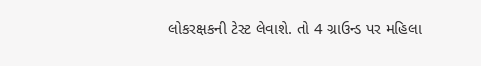લોકરક્ષકની ટેસ્ટ લેવાશે. તો 4 ગ્રાઉન્ડ પર મહિલા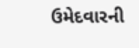ઉમેદવારની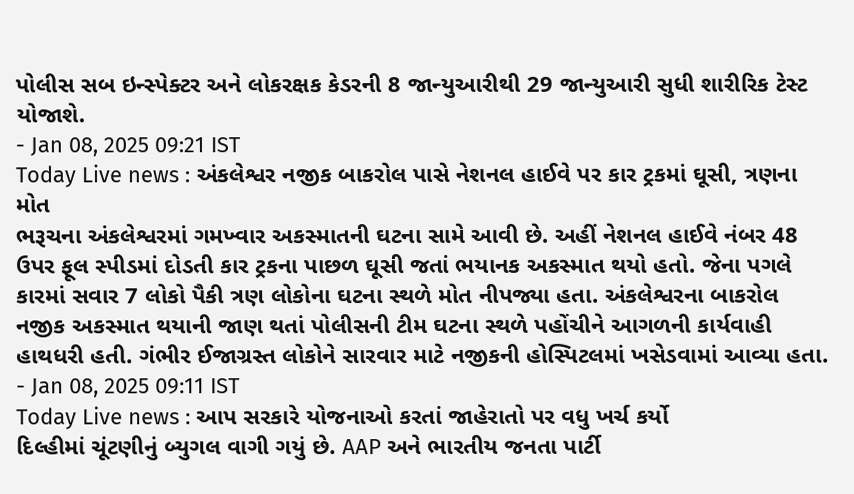પોલીસ સબ ઇન્સ્પેક્ટર અને લોકરક્ષક કેડરની 8 જાન્યુઆરીથી 29 જાન્યુઆરી સુધી શારીરિક ટેસ્ટ યોજાશે.
- Jan 08, 2025 09:21 IST
Today Live news : અંકલેશ્વર નજીક બાકરોલ પાસે નેશનલ હાઈવે પર કાર ટ્રકમાં ઘૂસી, ત્રણના મોત
ભરૂચના અંકલેશ્વરમાં ગમખ્વાર અકસ્માતની ઘટના સામે આવી છે. અહીં નેશનલ હાઈવે નંબર 48 ઉપર ફૂલ સ્પીડમાં દોડતી કાર ટ્રકના પાછળ ઘૂસી જતાં ભયાનક અકસ્માત થયો હતો. જેના પગલે કારમાં સવાર 7 લોકો પૈકી ત્રણ લોકોના ઘટના સ્થળે મોત નીપજ્યા હતા. અંકલેશ્વરના બાકરોલ નજીક અકસ્માત થયાની જાણ થતાં પોલીસની ટીમ ઘટના સ્થળે પહોંચીને આગળની કાર્યવાહી હાથધરી હતી. ગંભીર ઈજાગ્રસ્ત લોકોને સારવાર માટે નજીકની હોસ્પિટલમાં ખસેડવામાં આવ્યા હતા.
- Jan 08, 2025 09:11 IST
Today Live news : આપ સરકારે યોજનાઓ કરતાં જાહેરાતો પર વધુ ખર્ચ કર્યો
દિલ્હીમાં ચૂંટણીનું બ્યુગલ વાગી ગયું છે. AAP અને ભારતીય જનતા પાર્ટી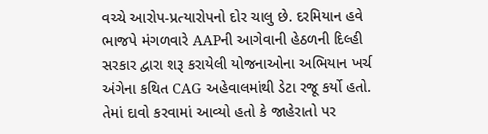વચ્ચે આરોપ-પ્રત્યારોપનો દોર ચાલુ છે. દરમિયાન હવે ભાજપે મંગળવારે AAPની આગેવાની હેઠળની દિલ્હી સરકાર દ્વારા શરૂ કરાયેલી યોજનાઓના અભિયાન ખર્ચ અંગેના કથિત CAG અહેવાલમાંથી ડેટા રજૂ કર્યો હતો. તેમાં દાવો કરવામાં આવ્યો હતો કે જાહેરાતો પર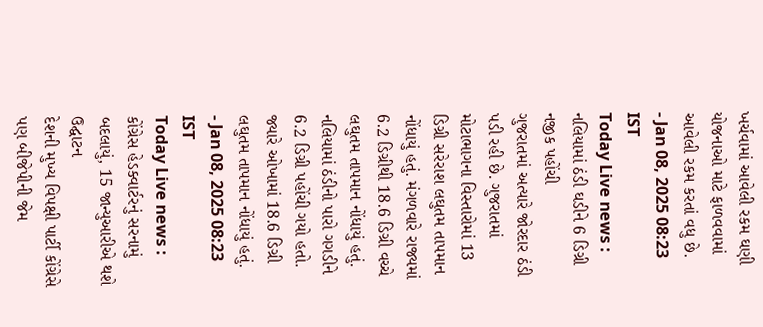ખર્ચવામાં આવેલી રકમ ઘણી યોજનાઓ માટે ફાળવવામાં આવેલી રકમ કરતાં વધુ છે.
- Jan 08, 2025 08:23 IST
Today Live news : નલિયામાં ઠંડી ઘડીને 6 ડિગ્રી નજીક પહોંચી
ગુજરાતમાં અત્યારે જોરદાર ઠંડી પડી રહી છે. ગુજરાતમાં મોટાભાગના વિસ્તારોમાં 13 ડિગ્રી સરેરાશ લઘુતમ તાપમાન નોંધાયું હતું. મંગળવારે રાજ્યમાં 6.2 ડિગ્રીથી 18.6 ડિગ્રી વચ્ચે લઘુતમ તાપમાન નોંધાયું હતું. નલિયામાં ઠંડીનો પારો ગગડીને 6.2 ડિગ્રી પહોંચી ગયો હતો. જ્યારે ઓખામાં 18.6 ડિગ્રી લઘુતમ તાપમાન નોંધાયું હતું.
- Jan 08, 2025 08:23 IST
Today Live news : કોંગ્રેસ હેડક્વાર્ટરનું સરનામું બદલાયું, 15 જાન્યુઆરીએ થશે ઉદ્ઘાટન
દેશની મુખ્ય વિપક્ષી પાર્ટી કોંગ્રેસે પણ બીજેપીની જેમ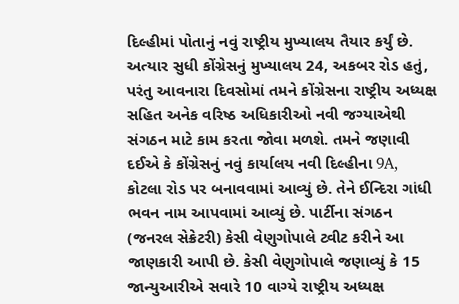દિલ્હીમાં પોતાનું નવું રાષ્ટ્રીય મુખ્યાલય તૈયાર કર્યું છે. અત્યાર સુધી કોંગ્રેસનું મુખ્યાલય 24, અકબર રોડ હતું, પરંતુ આવનારા દિવસોમાં તમને કોંગ્રેસના રાષ્ટ્રીય અધ્યક્ષ સહિત અનેક વરિષ્ઠ અધિકારીઓ નવી જગ્યાએથી સંગઠન માટે કામ કરતા જોવા મળશે. તમને જણાવી દઈએ કે કોંગ્રેસનું નવું કાર્યાલય નવી દિલ્હીના 9A, કોટલા રોડ પર બનાવવામાં આવ્યું છે. તેને ઈન્દિરા ગાંધી ભવન નામ આપવામાં આવ્યું છે. પાર્ટીના સંગઠન (જનરલ સેક્રેટરી) કેસી વેણુગોપાલે ટ્વીટ કરીને આ જાણકારી આપી છે. કેસી વેણુગોપાલે જણાવ્યું કે 15 જાન્યુઆરીએ સવારે 10 વાગ્યે રાષ્ટ્રીય અધ્યક્ષ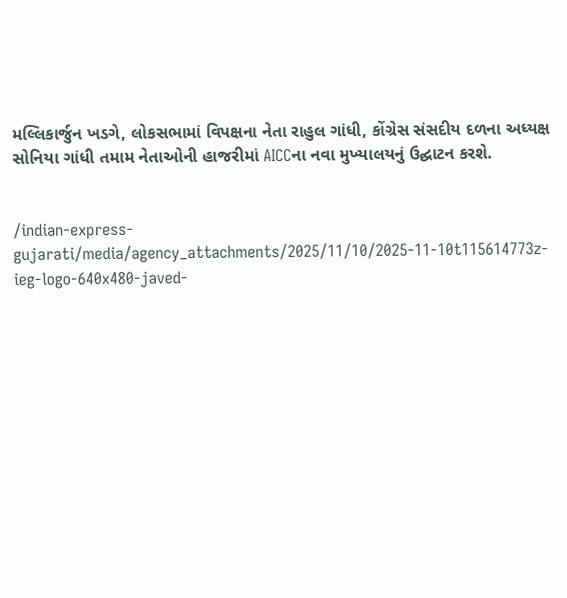મલ્લિકાર્જુન ખડગે, લોકસભામાં વિપક્ષના નેતા રાહુલ ગાંધી, કોંગ્રેસ સંસદીય દળના અધ્યક્ષ સોનિયા ગાંધી તમામ નેતાઓની હાજરીમાં AICCના નવા મુખ્યાલયનું ઉદ્ઘાટન કરશે.


/indian-express-gujarati/media/agency_attachments/2025/11/10/2025-11-10t115614773z-ieg-logo-640x480-javed-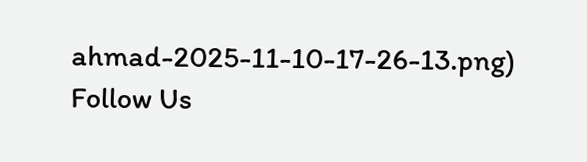ahmad-2025-11-10-17-26-13.png)
Follow Us